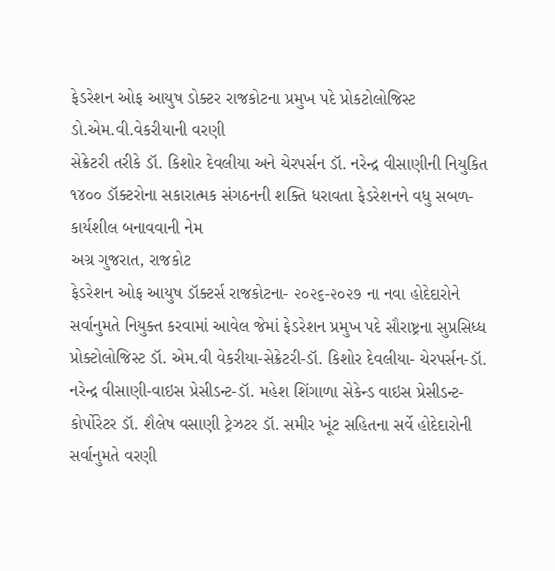ફેડરેશન ઓફ આયુષ ડોક્ટર રાજકોટના પ્રમુખ પદે પ્રોકટોલોજિસ્ટ ડો.એમ.વી.વેકરીયાની વરણી
સેક્રેટરી તરીકે ડૉ. કિશોર દેવલીયા અને ચેરપર્સન ડૉ. નરેન્દ્ર વીસાણીની નિયુકિત
૧૪૦૦ ડૉક્ટરોના સકારાત્મક સંગઠનની શક્તિ ધરાવતા ફેડરેશનને વધુ સબળ-કાર્યશીલ બનાવવાની નેમ
અગ્ર ગુજરાત, રાજકોટ
ફેડરેશન ઓફ આયુષ ડૉક્ટર્સ રાજકોટના- ૨૦૨૬-૨૦૨૭ ના નવા હોદેદારોને સર્વાનુમતે નિયુક્ત કરવામાં આવેલ જેમાં ફેડરેશન પ્રમુખ પદે સૌરાષ્ટ્રના સુપ્રસિધ્ધ પ્રોક્ટોલોજિસ્ટ ડૉ. એમ.વી વેકરીયા-સેક્રેટરી-ડૉ. કિશોર દેવલીયા- ચેરપર્સન-ડૉ. નરેન્દ્ર વીસાણી-વાઇસ પ્રેસીડન્ટ-ડૉ. મહેશ શિંગાળા સેકેન્ડ વાઇસ પ્રેસીડન્ટ- કોર્પોરેટર ડૉ. શૈલેષ વસાણી ટ્રેઝટર ડૉ. સમીર ખૂંટ સહિતના સર્વે હોદેદારોની સર્વાનુમતે વરણી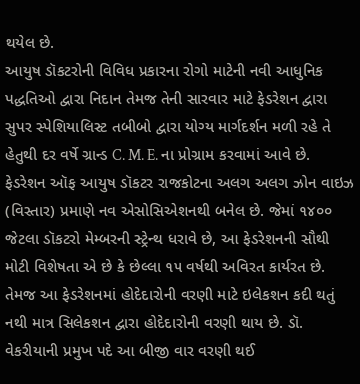થયેલ છે.
આયુષ ડૉકટરોની વિવિધ પ્રકારના રોગો માટેની નવી આધુનિક પદ્ધતિઓ દ્વારા નિદાન તેમજ તેની સારવાર માટે ફેડરેશન દ્વારા સુપર સ્પેશિયાલિસ્ટ તબીબો દ્વારા યોગ્ય માર્ગદર્શન મળી રહે તે હેતુથી દર વર્ષે ગ્રાન્ડ C. M. E. ના પ્રોગ્રામ કરવામાં આવે છે. ફેડરેશન ઑફ આયુષ ડૉકટર રાજકોટના અલગ અલગ ઝોન વાઇઝ (વિસ્તાર) પ્રમાણે નવ એસોસિએશનથી બનેલ છે. જેમાં ૧૪૦૦ જેટલા ડૉકટરો મેમ્બરની સ્ટ્રેન્થ ધરાવે છે, આ ફેડરેશનની સૌથી મોટી વિશેષતા એ છે કે છેલ્લા ૧૫ વર્ષથી અવિરત કાર્યરત છે. તેમજ આ ફેડરેશનમાં હોદેદારોની વરણી માટે ઇલેકશન કદી થતું નથી માત્ર સિલેકશન દ્વારા હોદેદારોની વરણી થાય છે. ડૉ. વેકરીયાની પ્રમુખ પદે આ બીજી વાર વરણી થઈ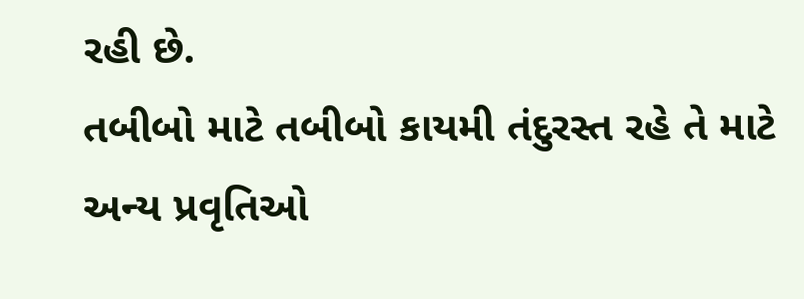રહી છે.
તબીબો માટે તબીબો કાયમી તંદુરસ્ત રહે તે માટે અન્ય પ્રવૃતિઓ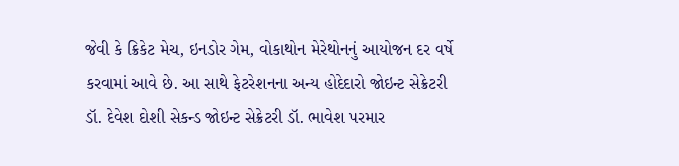જેવી કે ક્રિકેટ મેચ, ઇનડોર ગેમ, વોકાથોન મેરેથોનનું આયોજન દર વર્ષે કરવામાં આવે છે. આ સાથે ફેટરેશનના અન્ય હોદેદારો જોઇન્ટ સેક્રેટરી ડૉ. દેવેશ દોશી સેકન્ડ જોઇન્ટ સેક્રેટરી ડૉ. ભાવેશ પરમાર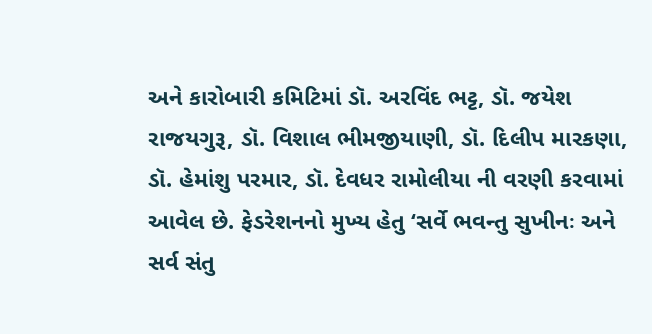અને કારોબારી કમિટિમાં ડૉ. અરવિંદ ભટ્ટ, ડૉ. જયેશ રાજયગુરૂ, ડૉ. વિશાલ ભીમજીયાણી, ડૉ. દિલીપ મારકણા, ડૉ. હેમાંશુ પરમાર, ડૉ. દેવધર રામોલીયા ની વરણી કરવામાં આવેલ છે. ફેડરેશનનો મુખ્ય હેતુ ‘સર્વે ભવન્તુ સુખીનઃ અને સર્વ સંતુ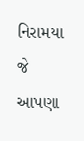નિરામયા જે આપણા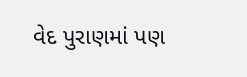વેદ પુરાણમાં પણ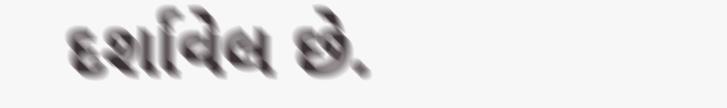દર્શાવેલ છે.